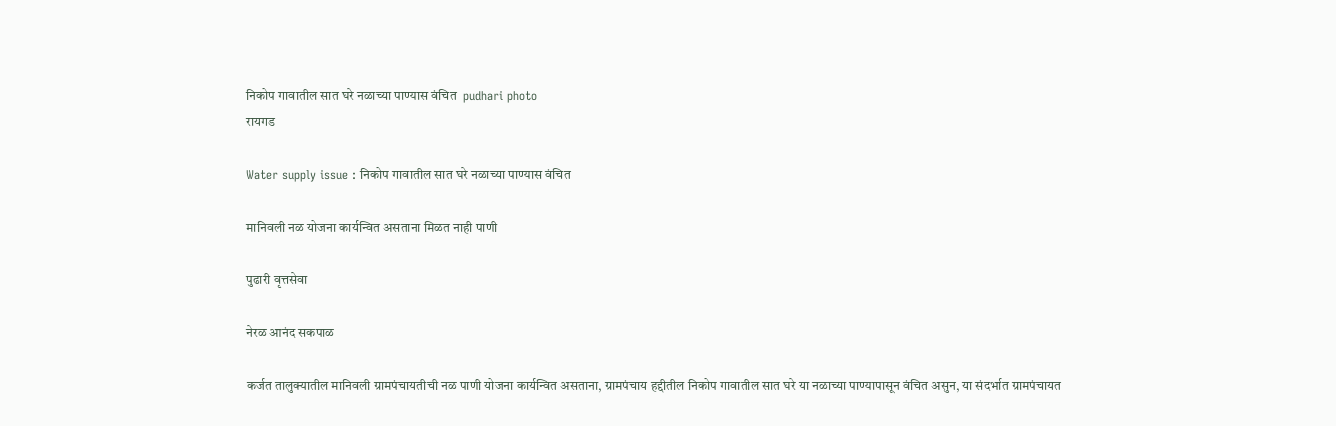निकोप गावातील सात घरे नळाच्या पाण्यास वंचित  pudhari photo
रायगड

Water supply issue : निकोप गावातील सात घरे नळाच्या पाण्यास वंचित

मानिवली नळ योजना कार्यन्वित असताना मिळत नाही पाणी

पुढारी वृत्तसेवा

नेरळ आनंद सकपाळ

कर्जत तालुक्यातील मानिवली ग्रामपंचायतीची नळ पाणी योजना कार्यन्वित असताना, ग्रामपंचाय हद्दीतील निकोप गावातील सात घरे या नळाच्या पाण्यापासून वंचित असुन, या संदर्भात ग्रामपंचायत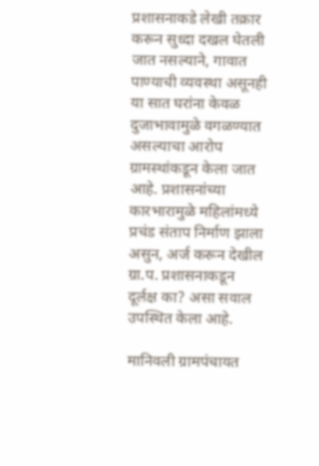प्रशासनाकडे लेखी तक्रार करून सुध्दा दखल घेतली जात नसल्याने, गावात पाण्याची व्यवस्था असूनही या सात घरांना केवळ दुजाभावामुळे वगळण्यात असल्याचा आरोप ग्रामस्थांकडून केला जात आहे. प्रशासनांच्या कारभारामुळे महिलांमध्ये प्रचंड संताप निर्माण झाला असुन, अर्ज करून देखील ग्रा.प. प्रशासनाकडून दूर्लक्ष का? असा सवाल उपस्थित केला आहे.

मानिवली ग्रामपंचायत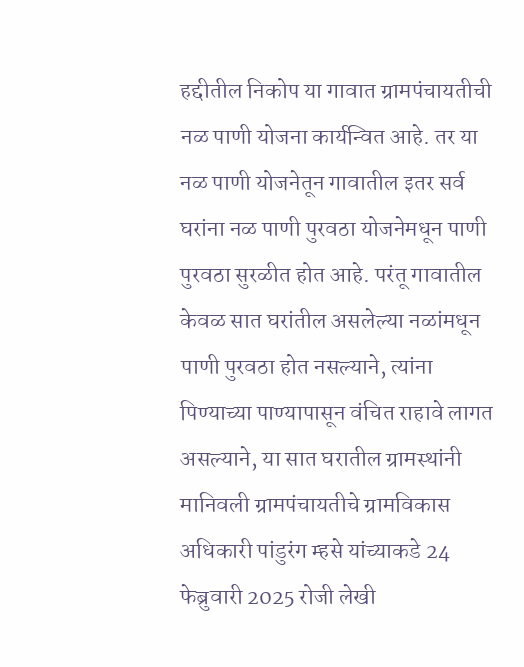हद्दीतील निकोप या गावात ग्रामपंचायतीची नळ पाणी योजना कार्यन्वित आहे. तर या नळ पाणी योजनेतून गावातील इतर सर्व घरांना नळ पाणी पुरवठा योजनेमधून पाणी पुरवठा सुरळीत होत आहे. परंतू गावातील केवळ सात घरांतील असलेल्या नळांमधून पाणी पुरवठा होत नसल्याने, त्यांना पिण्याच्या पाण्यापासून वंचित राहावे लागत असल्याने, या सात घरातील ग्रामस्थांनी मानिवली ग्रामपंचायतीचे ग्रामविकास अधिकारी पांडुरंग म्हसे यांच्याकडे 24 फेब्रुवारी 2025 रोजी लेखी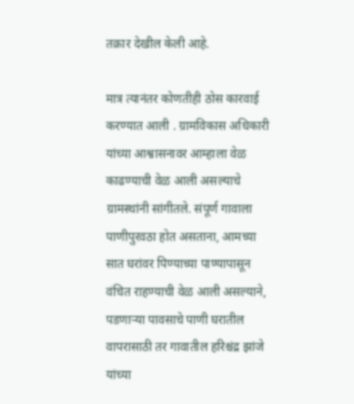तक्रार देखील केली आहे.

मात्र त्यानंतर कोणतीही ठोस कारवाई करण्यात आली . ग्रामविकास अधिकारी यांच्या आश्वासनावर आम्हाला वेळ काढण्याची वेळ आली असल्याचे ग्रामस्थांनी सांगीतले. संपूर्ण गावाला पाणीपुरवठा होत असताना, आमच्या सात घरांवर पिण्याच्या पाण्यापासून वंचित राहण्याची वेळ आली असल्याने, पडणार्‍या पावसाचे पाणी घरातील वापरासाठी तर गावातील हरिश्चंद्र झांजे यांच्या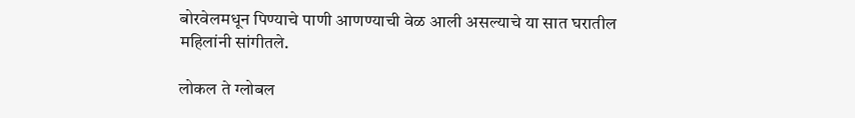बोरवेलमधून पिण्याचे पाणी आणण्याची वेळ आली असल्याचे या सात घरातील महिलांनी सांगीतले.

लोकल ते ग्लोबल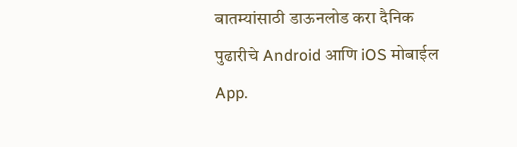बातम्यांसाठी डाऊनलोड करा दैनिक पुढारीचे Android आणि iOS मोबाईल App.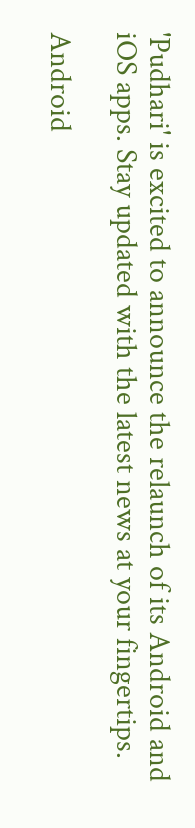'Pudhari' is excited to announce the relaunch of its Android and iOS apps. Stay updated with the latest news at your fingertips.

Android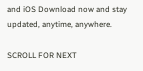and iOS Download now and stay updated, anytime, anywhere.

SCROLL FOR NEXT